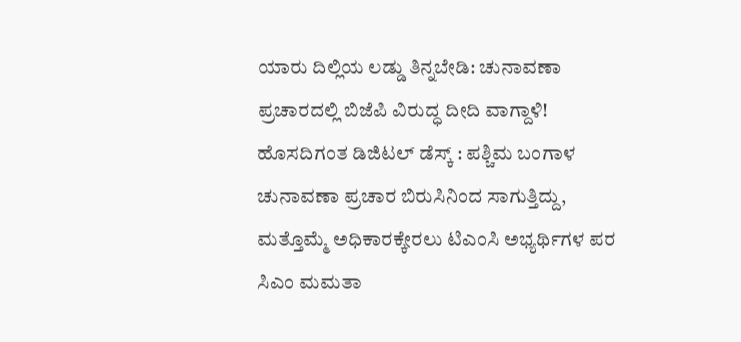ಯಾರು ದಿಲ್ಲಿಯ ಲಡ್ಡು ತಿನ್ನಬೇಡಿ: ಚುನಾವಣಾ ಪ್ರಚಾರದಲ್ಲಿ ಬಿಜೆಪಿ ವಿರುದ್ಧ ದೀದಿ ವಾಗ್ದಾಳಿ!
ಹೊಸದಿಗಂತ ಡಿಜಿಟಲ್ ಡೆಸ್ಕ್ : ಪಶ್ಚಿಮ ಬಂಗಾಳ ಚುನಾವಣಾ ಪ್ರಚಾರ ಬಿರುಸಿನಿಂದ ಸಾಗುತ್ತಿದ್ದು, ಮತ್ತೊಮ್ಮೆ ಅಧಿಕಾರಕ್ಕೇರಲು ಟಿಎಂಸಿ ಅಭ್ಯರ್ಥಿಗಳ ಪರ ಸಿಎಂ ಮಮತಾ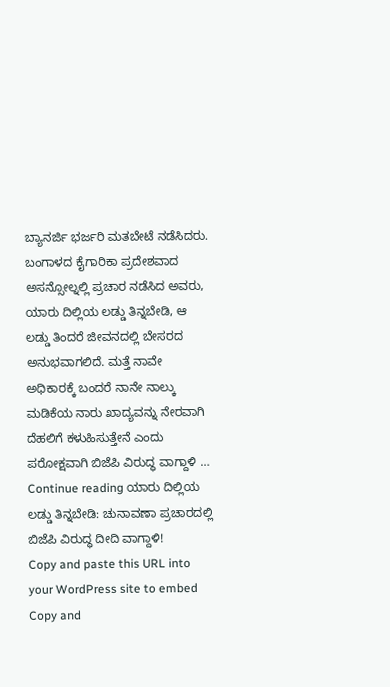ಬ್ಯಾನರ್ಜಿ ಭರ್ಜರಿ ಮತಬೇಟೆ ನಡೆಸಿದರು. ಬಂಗಾಳದ ಕೈಗಾರಿಕಾ ಪ್ರದೇಶವಾದ ಅಸನ್ಸೋಲ್ನಲ್ಲಿ ಪ್ರಚಾರ ನಡೆಸಿದ ಅವರು, ಯಾರು ದಿಲ್ಲಿಯ ಲಡ್ಡು ತಿನ್ನಬೇಡಿ, ಆ ಲಡ್ಡು ತಿಂದರೆ ಜೀವನದಲ್ಲಿ ಬೇಸರದ ಅನುಭವಾಗಲಿದೆ. ಮತ್ತೆ ನಾವೇ ಅಧಿಕಾರಕ್ಕೆ ಬಂದರೆ ನಾನೇ ನಾಲ್ಕು ಮಡಿಕೆಯ ನಾರು ಖಾದ್ಯವನ್ನು ನೇರವಾಗಿ ದೆಹಲಿಗೆ ಕಳುಹಿಸುತ್ತೇನೆ ಎಂದು ಪರೋಕ್ಷವಾಗಿ ಬಿಜೆಪಿ ವಿರುದ್ಧ ವಾಗ್ದಾಳಿ … Continue reading ಯಾರು ದಿಲ್ಲಿಯ ಲಡ್ಡು ತಿನ್ನಬೇಡಿ: ಚುನಾವಣಾ ಪ್ರಚಾರದಲ್ಲಿ ಬಿಜೆಪಿ ವಿರುದ್ಧ ದೀದಿ ವಾಗ್ದಾಳಿ!
Copy and paste this URL into your WordPress site to embed
Copy and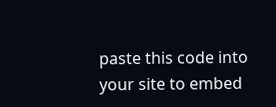paste this code into your site to embed